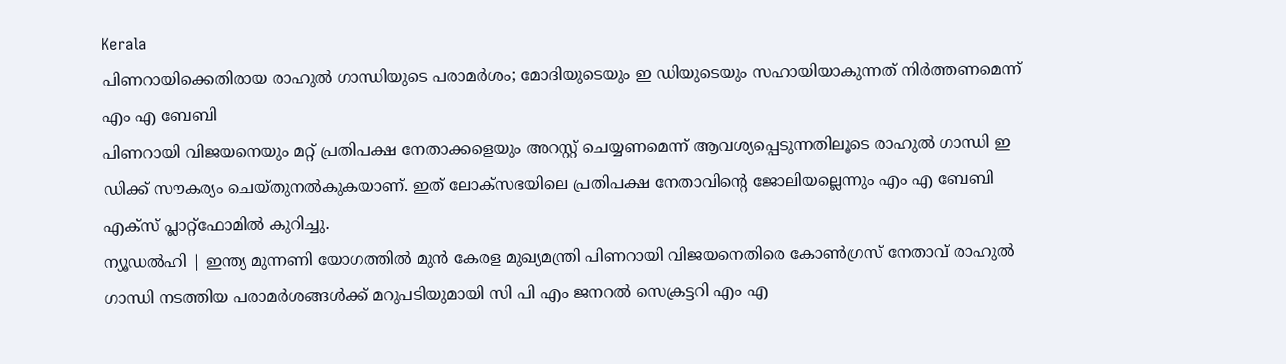Kerala
പിണറായിക്കെതിരായ രാഹുൽ ഗാന്ധിയുടെ പരാമർശം; മോദിയുടെയും ഇ ഡിയുടെയും സഹായിയാകുന്നത് നിർത്തണമെന്ന് എം എ ബേബി
പിണറായി വിജയനെയും മറ്റ് പ്രതിപക്ഷ നേതാക്കളെയും അറസ്റ്റ് ചെയ്യണമെന്ന് ആവശ്യപ്പെടുന്നതിലൂടെ രാഹുൽ ഗാന്ധി ഇ ഡിക്ക് സൗകര്യം ചെയ്തുനൽകുകയാണ്. ഇത് ലോക്സഭയിലെ പ്രതിപക്ഷ നേതാവിന്റെ ജോലിയല്ലെന്നും എം എ ബേബി എക്സ് പ്ലാറ്റ്ഫോമിൽ കുറിച്ചു.
ന്യൂഡൽഹി | ഇന്ത്യ മുന്നണി യോഗത്തിൽ മുൻ കേരള മുഖ്യമന്ത്രി പിണറായി വിജയനെതിരെ കോൺഗ്രസ് നേതാവ് രാഹുൽ ഗാന്ധി നടത്തിയ പരാമർശങ്ങൾക്ക് മറുപടിയുമായി സി പി എം ജനറൽ സെക്രട്ടറി എം എ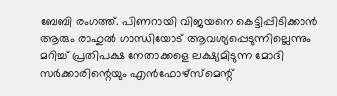ബേബി രംഗത്ത്. പിണറായി വിജയനെ കെട്ടിപ്പിടിക്കാൻ ആരും രാഹുൽ ഗാന്ധിയോട് ആവശ്യപ്പെടുന്നില്ലെന്നും മറിച്ച് പ്രതിപക്ഷ നേതാക്കളെ ലക്ഷ്യമിടുന്ന മോദി സർക്കാരിന്റെയും എൻഫോഴ്സ്മെന്റ്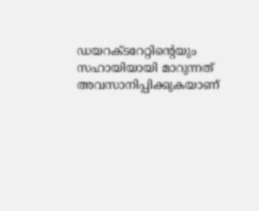ഡയറക്ടറേറ്റിന്റെയും സഹായിയായി മാറുന്നത് അവസാനിപ്പിക്കുകയാണ്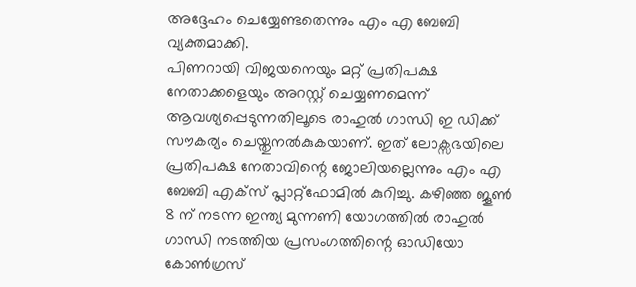അദ്ദേഹം ചെയ്യേണ്ടതെന്നും എം എ ബേബി വ്യക്തമാക്കി.
പിണറായി വിജയനെയും മറ്റ് പ്രതിപക്ഷ നേതാക്കളെയും അറസ്റ്റ് ചെയ്യണമെന്ന് ആവശ്യപ്പെടുന്നതിലൂടെ രാഹുൽ ഗാന്ധി ഇ ഡിക്ക് സൗകര്യം ചെയ്തുനൽകുകയാണ്. ഇത് ലോക്സഭയിലെ പ്രതിപക്ഷ നേതാവിന്റെ ജോലിയല്ലെന്നും എം എ ബേബി എക്സ് പ്ലാറ്റ്ഫോമിൽ കുറിച്ചു. കഴിഞ്ഞ ജൂൺ 8 ന് നടന്ന ഇന്ത്യ മുന്നണി യോഗത്തിൽ രാഹുൽ ഗാന്ധി നടത്തിയ പ്രസംഗത്തിന്റെ ഓഡിയോ കോൺഗ്രസ്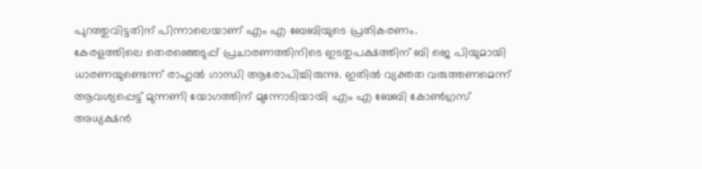പുറത്തുവിട്ടതിന് പിന്നാലെയാണ് എം എ ബേബിയുടെ പ്രതികരണം.
കേരളത്തിലെ തെരഞ്ഞെടുപ്പ് പ്രചാരണത്തിനിടെ ഇടതുപക്ഷത്തിന് ബി ജെ പിയുമായി ധാരണയുണ്ടെന്ന് രാഹുൽ ഗാന്ധി ആരോപിച്ചിരുന്നു. ഇതിൽ വ്യക്തത വരുത്തണമെന്ന് ആവശ്യപ്പെട്ട് മുന്നണി യോഗത്തിന് മുന്നോടിയായി എം എ ബേബി കോൺഗ്രസ് അധ്യക്ഷൻ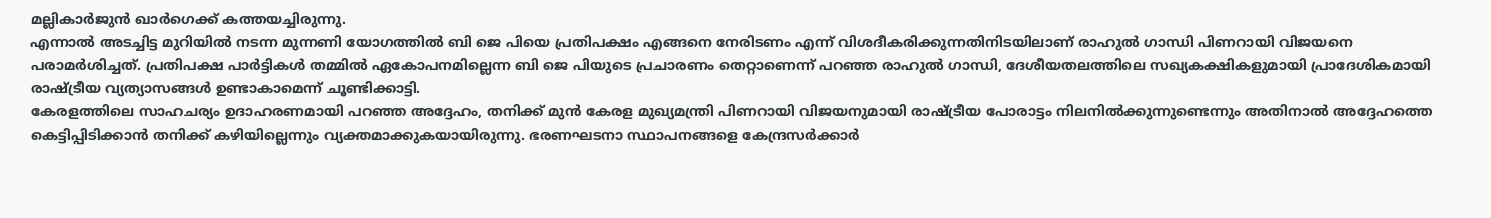മല്ലികാർജുൻ ഖാർഗെക്ക് കത്തയച്ചിരുന്നു.
എന്നാൽ അടച്ചിട്ട മുറിയിൽ നടന്ന മുന്നണി യോഗത്തിൽ ബി ജെ പിയെ പ്രതിപക്ഷം എങ്ങനെ നേരിടണം എന്ന് വിശദീകരിക്കുന്നതിനിടയിലാണ് രാഹുൽ ഗാന്ധി പിണറായി വിജയനെ പരാമർശിച്ചത്. പ്രതിപക്ഷ പാർട്ടികൾ തമ്മിൽ ഏകോപനമില്ലെന്ന ബി ജെ പിയുടെ പ്രചാരണം തെറ്റാണെന്ന് പറഞ്ഞ രാഹുൽ ഗാന്ധി, ദേശീയതലത്തിലെ സഖ്യകക്ഷികളുമായി പ്രാദേശികമായി രാഷ്ട്രീയ വ്യത്യാസങ്ങൾ ഉണ്ടാകാമെന്ന് ചൂണ്ടിക്കാട്ടി.
കേരളത്തിലെ സാഹചര്യം ഉദാഹരണമായി പറഞ്ഞ അദ്ദേഹം, തനിക്ക് മുൻ കേരള മുഖ്യമന്ത്രി പിണറായി വിജയനുമായി രാഷ്ട്രീയ പോരാട്ടം നിലനിൽക്കുന്നുണ്ടെന്നും അതിനാൽ അദ്ദേഹത്തെ കെട്ടിപ്പിടിക്കാൻ തനിക്ക് കഴിയില്ലെന്നും വ്യക്തമാക്കുകയായിരുന്നു. ഭരണഘടനാ സ്ഥാപനങ്ങളെ കേന്ദ്രസർക്കാർ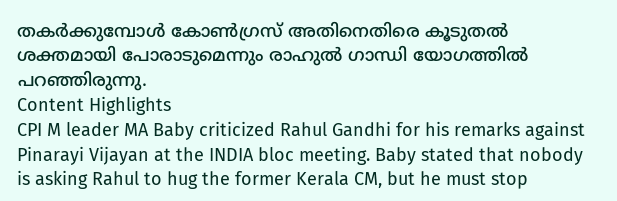തകർക്കുമ്പോൾ കോൺഗ്രസ് അതിനെതിരെ കൂടുതൽ ശക്തമായി പോരാടുമെന്നും രാഹുൽ ഗാന്ധി യോഗത്തിൽ പറഞ്ഞിരുന്നു.
Content Highlights
CPI M leader MA Baby criticized Rahul Gandhi for his remarks against Pinarayi Vijayan at the INDIA bloc meeting. Baby stated that nobody is asking Rahul to hug the former Kerala CM, but he must stop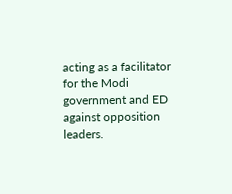acting as a facilitator for the Modi government and ED against opposition leaders.